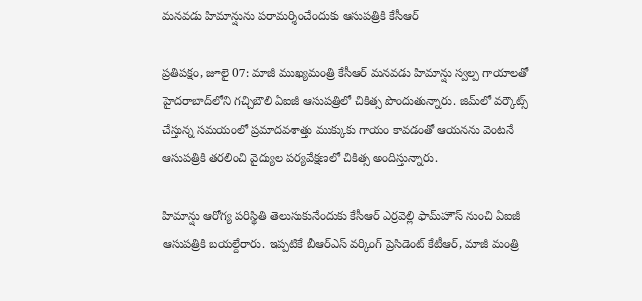మనవడు హిమాన్షును పరామర్శించేందుకు ఆసుపత్రికి కేసీఆర్

ప్రతిపక్షం, జూలై 07: మాజీ ముఖ్యమంత్రి కేసీఆర్ మనవడు హిమాన్షు స్వల్ప గాయాలతో హైదరాబాద్‌లోని గచ్చిబౌలి ఏఐజీ ఆసుపత్రిలో చికిత్స పొందుతున్నారు. జిమ్‌లో వర్కౌట్స్ చేస్తున్న సమయంలో ప్రమాదవశాత్తు ముక్కుకు గాయం కావడంతో ఆయనను వెంటనే ఆసుపత్రికి తరలించి వైద్యుల పర్యవేక్షణలో చికిత్స అందిస్తున్నారు.

హిమాన్షు ఆరోగ్య పరిస్థితి తెలుసుకునేందుకు కేసీఆర్ ఎర్రవెల్లి ఫామ్‌హౌస్ నుంచి ఏఐజీ ఆసుపత్రికి బయల్దేరారు. ఇప్పటికే బీఆర్ఎస్ వర్కింగ్ ప్రెసిడెంట్ కేటీఆర్, మాజీ మంత్రి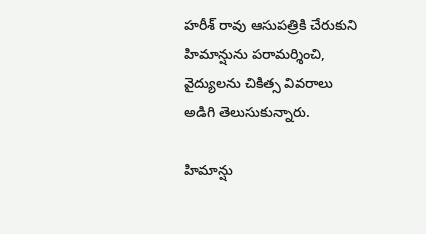హరీశ్ రావు ఆసుపత్రికి చేరుకుని హిమాన్షును పరామర్శించి, వైద్యులను చికిత్స వివరాలు అడిగి తెలుసుకున్నారు.

హిమాన్షు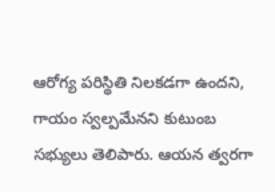ఆరోగ్య పరిస్థితి నిలకడగా ఉందని, గాయం స్వల్పమేనని కుటుంబ సభ్యులు తెలిపారు. ఆయన త్వరగా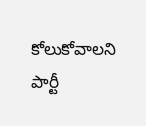కోలుకోవాలని పార్టీ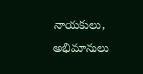నాయకులు, అభిమానులు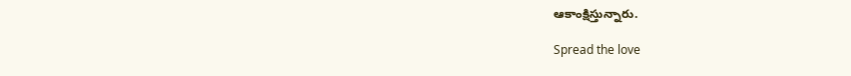ఆకాంక్షిస్తున్నారు.

Spread the love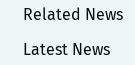Related News

Latest News